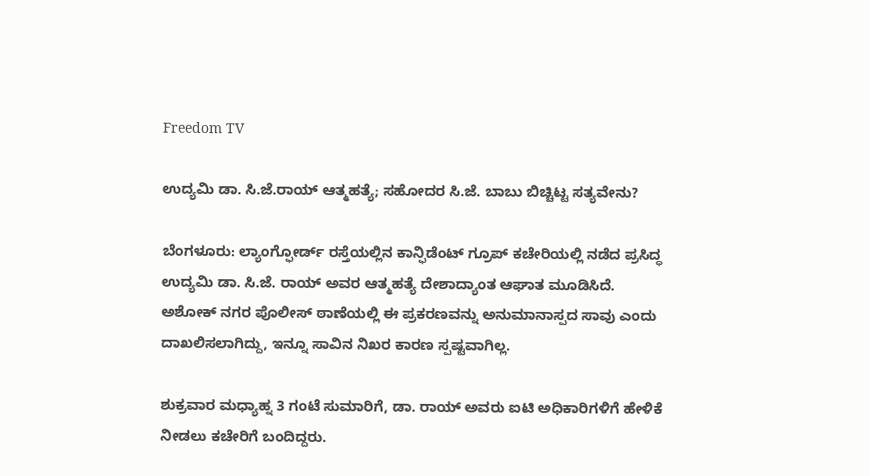Freedom TV

ಉದ್ಯಮಿ ಡಾ. ಸಿ.ಜೆ.ರಾಯ್ ಆತ್ಮಹತ್ಯೆ; ಸಹೋದರ ಸಿ.ಜೆ. ಬಾಬು ಬಿಚ್ಚಿಟ್ಟ ಸತ್ಯವೇನು?

ಬೆಂಗಳೂರು: ಲ್ಯಾಂಗ್ಫೋರ್ಡ್ ರಸ್ತೆಯಲ್ಲಿನ ಕಾನ್ಫಿಡೆಂಟ್ ಗ್ರೂಪ್ ಕಚೇರಿಯಲ್ಲಿ ನಡೆದ ಪ್ರಸಿದ್ಧ ಉದ್ಯಮಿ ಡಾ. ಸಿ.ಜೆ. ರಾಯ್ ಅವರ ಆತ್ಮಹತ್ಯೆ ದೇಶಾದ್ಯಾಂತ ಆಘಾತ ಮೂಡಿಸಿದೆ. ಅಶೋಕ್ ನಗರ ಪೊಲೀಸ್ ಠಾಣೆಯಲ್ಲಿ ಈ ಪ್ರಕರಣವನ್ನು ಅನುಮಾನಾಸ್ಪದ ಸಾವು ಎಂದು ದಾಖಲಿಸಲಾಗಿದ್ದು, ಇನ್ನೂ ಸಾವಿನ ನಿಖರ ಕಾರಣ ಸ್ಪಷ್ಟವಾಗಿಲ್ಲ.

ಶುಕ್ರವಾರ ಮಧ್ಯಾಹ್ನ 3 ಗಂಟೆ ಸುಮಾರಿಗೆ, ಡಾ. ರಾಯ್ ಅವರು ಐಟಿ ಅಧಿಕಾರಿಗಳಿಗೆ ಹೇಳಿಕೆ ನೀಡಲು ಕಚೇರಿಗೆ ಬಂದಿದ್ದರು.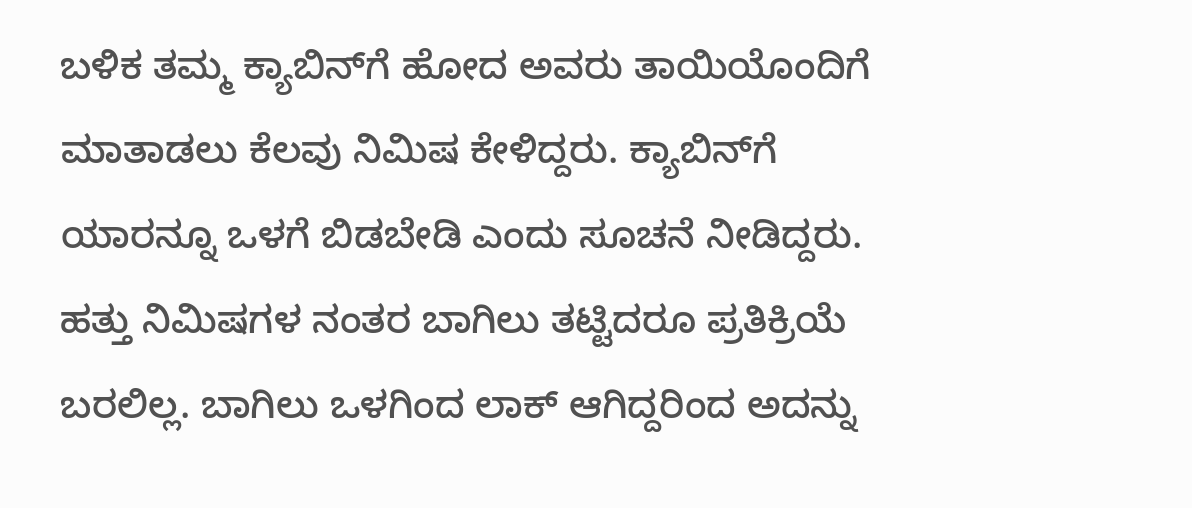ಬಳಿಕ ತಮ್ಮ ಕ್ಯಾಬಿನ್‌ಗೆ ಹೋದ ಅವರು ತಾಯಿಯೊಂದಿಗೆ ಮಾತಾಡಲು ಕೆಲವು ನಿಮಿಷ ಕೇಳಿದ್ದರು. ಕ್ಯಾಬಿನ್‌ಗೆ ಯಾರನ್ನೂ ಒಳಗೆ ಬಿಡಬೇಡಿ ಎಂದು ಸೂಚನೆ ನೀಡಿದ್ದರು. ಹತ್ತು ನಿಮಿಷಗಳ ನಂತರ ಬಾಗಿಲು ತಟ್ಟಿದರೂ ಪ್ರತಿಕ್ರಿಯೆ ಬರಲಿಲ್ಲ. ಬಾಗಿಲು ಒಳಗಿಂದ ಲಾಕ್ ಆಗಿದ್ದರಿಂದ ಅದನ್ನು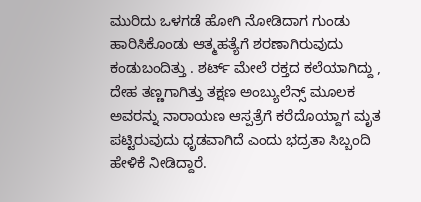ಮುರಿದು ಒಳಗಡೆ ಹೋಗಿ ನೋಡಿದಾಗ ಗುಂಡು ಹಾರಿಸಿಕೊಂಡು ಆತ್ಮಹತ್ಯೆಗೆ ಶರಣಾಗಿರುವುದು ಕಂಡುಬಂದಿತ್ತು . ಶರ್ಟ್ ಮೇಲೆ ರಕ್ತದ ಕಲೆಯಾಗಿದ್ದು , ದೇಹ ತಣ್ಣಗಾಗಿತ್ತು ತಕ್ಷಣ ಅಂಬ್ಯುಲೆನ್ಸ್ ಮೂಲಕ ಅವರನ್ನು ನಾರಾಯಣ ಆಸ್ಪತ್ರೆಗೆ ಕರೆದೊಯ್ದಾಗ ಮೃತ ಪಟ್ಟಿರುವುದು ಧೃಡವಾಗಿದೆ ಎಂದು ಭದ್ರತಾ ಸಿಬ್ಬಂದಿ ಹೇಳಿಕೆ ನೀಡಿದ್ದಾರೆ.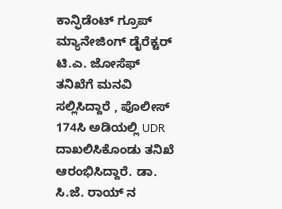ಕಾನ್ಫಿಡೆಂಟ್ ಗ್ರೂಪ್ ಮ್ಯಾನೇಜಿಂಗ್ ಡೈರೆಕ್ಟರ್ ಟಿ.ಎ. ಜೋಸೆಫ್ ತನಿಖೆಗೆ ಮನವಿ ಸಲ್ಲಿಸಿದ್ದಾರೆ , ಪೊಲೀಸ್ 174ಸಿ ಅಡಿಯಲ್ಲಿ UDR ದಾಖಲಿಸಿಕೊಂಡು ತನಿಖೆ ಆರಂಭಿಸಿದ್ದಾರೆ. ಡಾ. ಸಿ.ಜೆ. ರಾಯ್ ನ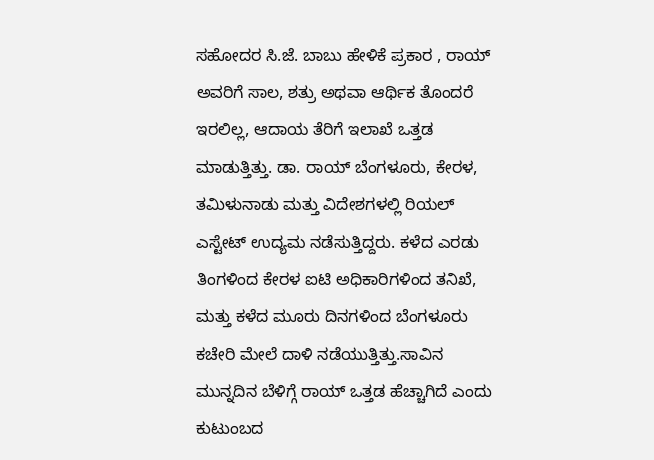ಸಹೋದರ ಸಿ.ಜೆ. ಬಾಬು ಹೇಳಿಕೆ ಪ್ರಕಾರ , ರಾಯ್ ಅವರಿಗೆ ಸಾಲ, ಶತ್ರು ಅಥವಾ ಆರ್ಥಿಕ ತೊಂದರೆ ಇರಲಿಲ್ಲ, ಆದಾಯ ತೆರಿಗೆ ಇಲಾಖೆ ಒತ್ತಡ ಮಾಡುತ್ತಿತ್ತು. ಡಾ. ರಾಯ್ ಬೆಂಗಳೂರು, ಕೇರಳ, ತಮಿಳುನಾಡು ಮತ್ತು ವಿದೇಶಗಳಲ್ಲಿ ರಿಯಲ್ ಎಸ್ಟೇಟ್ ಉದ್ಯಮ ನಡೆಸುತ್ತಿದ್ದರು. ಕಳೆದ ಎರಡು ತಿಂಗಳಿಂದ ಕೇರಳ ಐಟಿ ಅಧಿಕಾರಿಗಳಿಂದ ತನಿಖೆ, ಮತ್ತು ಕಳೆದ ಮೂರು ದಿನಗಳಿಂದ ಬೆಂಗಳೂರು ಕಚೇರಿ ಮೇಲೆ ದಾಳಿ ನಡೆಯುತ್ತಿತ್ತು.ಸಾವಿನ ಮುನ್ನದಿನ ಬೆಳಿಗ್ಗೆ ರಾಯ್ ಒತ್ತಡ ಹೆಚ್ಚಾಗಿದೆ ಎಂದು ಕುಟುಂಬದ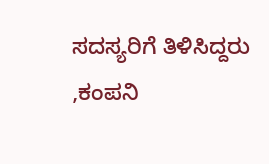ಸದಸ್ಯರಿಗೆ ತಿಳಿಸಿದ್ದರು ,ಕಂಪನಿ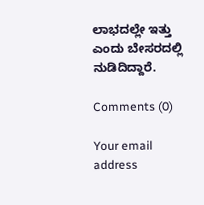ಲಾಭದಲ್ಲೇ ಇತ್ತು ಎಂದು ಬೇಸರದಲ್ಲಿ ನುಡಿದಿದ್ದಾರೆ.

Comments (0)

Your email address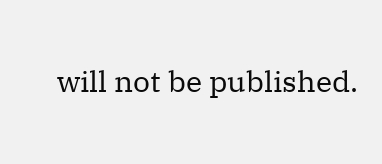will not be published.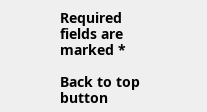Required fields are marked *

Back to top button